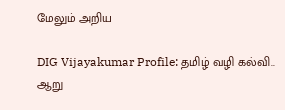மேலும் அறிய

DIG Vijayakumar Profile: தமிழ் வழி கல்வி.. ஆறு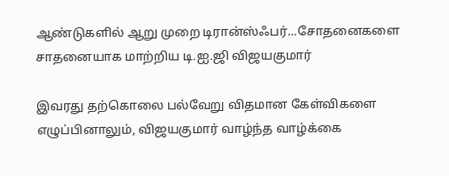ஆண்டுகளில் ஆறு முறை டிரான்ஸ்ஃபர்...சோதனைகளை சாதனையாக மாற்றிய டி.ஐ.ஜி விஜயகுமார்

இவரது தற்கொலை பல்வேறு விதமான கேள்விகளை எழுப்பினாலும், விஜயகுமார் வாழ்ந்த வாழ்க்கை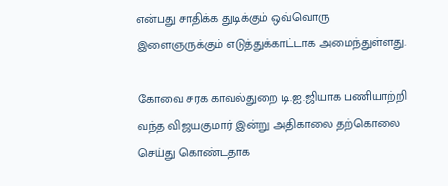என்பது சாதிக்க துடிக்கும் ஒவ்வொரு இளைஞருக்கும் எடுத்துக்காட்டாக அமைந்துள்ளது.

கோவை சரக காவல்துறை டி.ஐ.ஜியாக பணியாற்றி வந்த விஜயகுமார் இன்று அதிகாலை தற்கொலை செய்து கொண்டதாக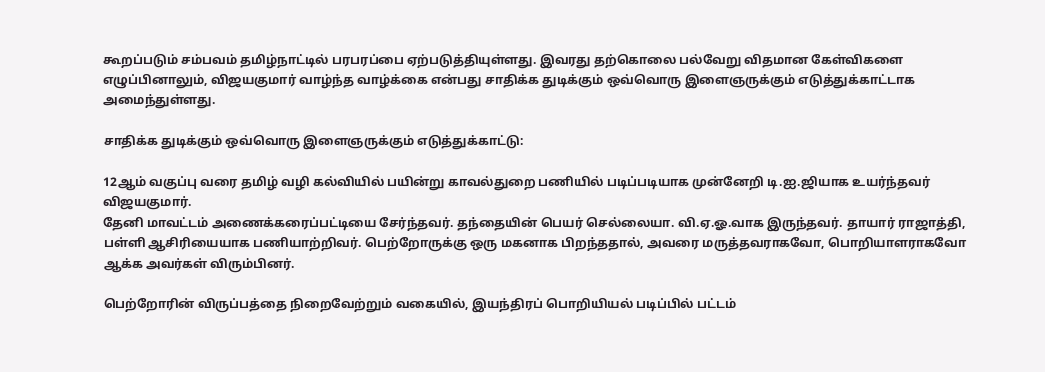கூறப்படும் சம்பவம் தமிழ்நாட்டில் பரபரப்பை ஏற்படுத்தியுள்ளது. இவரது தற்கொலை பல்வேறு விதமான கேள்விகளை எழுப்பினாலும், விஜயகுமார் வாழ்ந்த வாழ்க்கை என்பது சாதிக்க துடிக்கும் ஒவ்வொரு இளைஞருக்கும் எடுத்துக்காட்டாக அமைந்துள்ளது.

சாதிக்க துடிக்கும் ஒவ்வொரு இளைஞருக்கும் எடுத்துக்காட்டு:

12ஆம் வகுப்பு வரை தமிழ் வழி கல்வியில் பயின்று காவல்துறை பணியில் படிப்படியாக முன்னேறி டி.ஐ.ஜியாக உயர்ந்தவர் விஜயகுமார்.
தேனி மாவட்டம் அணைக்கரைப்பட்டியை சேர்ந்தவர். தந்தையின் பெயர் செல்லையா. வி.ஏ.ஓ.வாக இருந்தவர். தாயார் ராஜாத்தி, பள்ளி ஆசிரியையாக பணியாற்றிவர். பெற்றோருக்கு ஒரு மகனாக பிறந்ததால், அவரை மருத்தவராகவோ, பொறியாளராகவோ ஆக்க அவர்கள் விரும்பினர்.

பெற்றோரின் விருப்பத்தை நிறைவேற்றும் வகையில், இயந்திரப் பொறியியல் படிப்பில் பட்டம்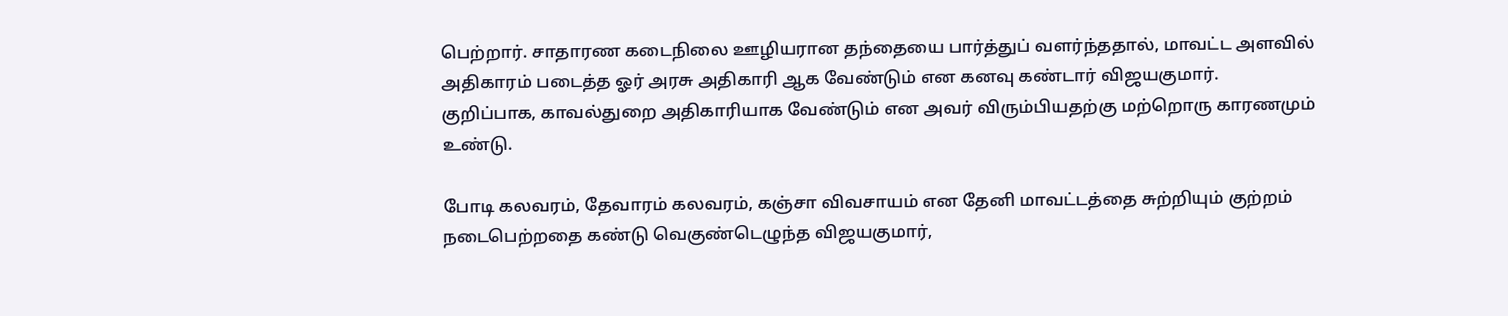பெற்றார். சாதாரண கடைநிலை ஊழியரான தந்தையை பார்த்துப் வளர்ந்ததால், மாவட்ட அளவில் அதிகாரம் படைத்த ஓர் அரசு அதிகாரி ஆக வேண்டும் என கனவு கண்டார் விஜயகுமார்.
குறிப்பாக, காவல்துறை அதிகாரியாக வேண்டும் என அவர் விரும்பியதற்கு மற்றொரு காரணமும் உண்டு.

போடி கலவரம், தேவாரம் கலவரம், கஞ்சா விவசாயம் என தேனி மாவட்டத்தை சுற்றியும் குற்றம் நடைபெற்றதை கண்டு வெகுண்டெழுந்த விஜயகுமார்,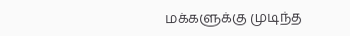மக்களுக்கு முடிந்த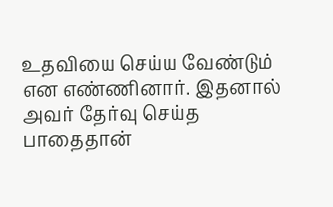உதவியை செய்ய வேண்டும் என எண்ணினார். இதனால் அவர் தேர்வு செய்த பாதைதான்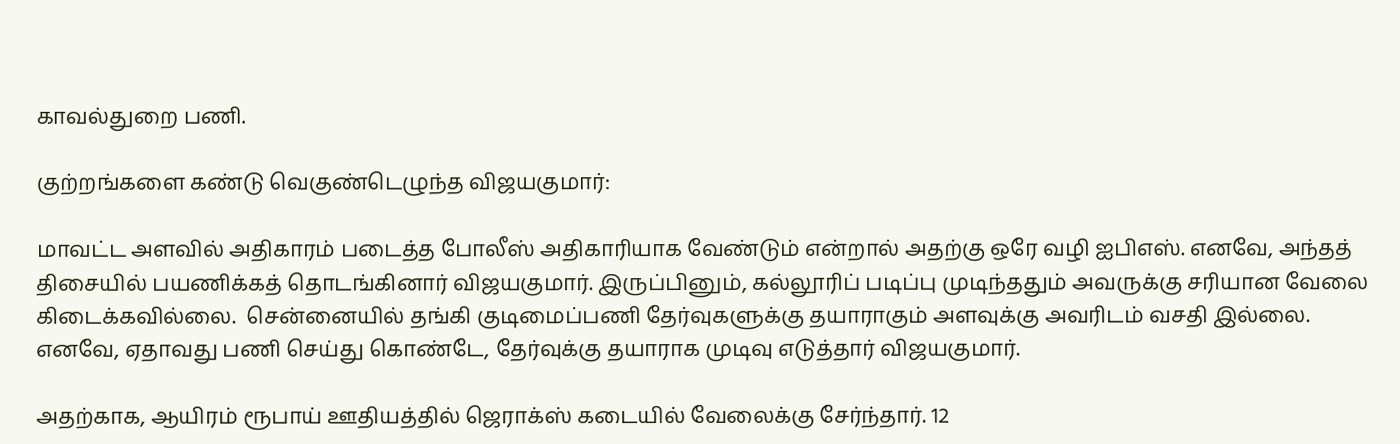காவல்துறை பணி.

குற்றங்களை கண்டு வெகுண்டெழுந்த விஜயகுமார்:

மாவட்ட அளவில் அதிகாரம் படைத்த போலீஸ் அதிகாரியாக வேண்டும் என்றால் அதற்கு ஒரே வழி ஐபிஎஸ். எனவே, அந்தத் திசையில் பயணிக்கத் தொடங்கினார் விஜயகுமார். இருப்பினும், கல்லூரிப் படிப்பு முடிந்ததும் அவருக்கு சரியான வேலை கிடைக்கவில்லை.  சென்னையில் தங்கி குடிமைப்பணி தேர்வுகளுக்கு தயாராகும் அளவுக்கு அவரிடம் வசதி இல்லை. எனவே, ஏதாவது பணி செய்து கொண்டே, தேர்வுக்கு தயாராக முடிவு எடுத்தார் விஜயகுமார்.

அதற்காக, ஆயிரம் ரூபாய் ஊதியத்தில் ஜெராக்ஸ் கடையில் வேலைக்கு சேர்ந்தார். 12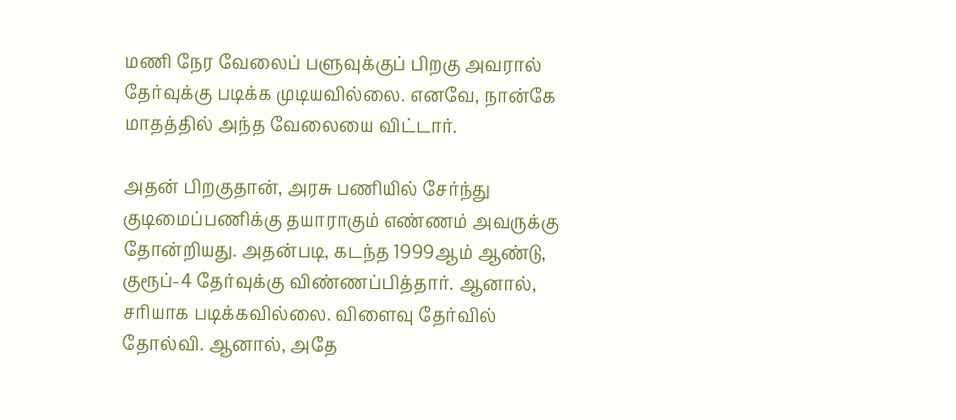மணி நேர வேலைப் பளுவுக்குப் பிறகு அவரால் தேர்வுக்கு படிக்க முடியவில்லை. எனவே, நான்கே மாதத்தில் அந்த வேலையை விட்டார்.

அதன் பிறகுதான், அரசு பணியில் சேர்ந்து குடிமைப்பணிக்கு தயாராகும் எண்ணம் அவருக்கு தோன்றியது. அதன்படி, கடந்த 1999ஆம் ஆண்டு, குரூப்-4 தேர்வுக்கு விண்ணப்பித்தார். ஆனால், சரியாக படிக்கவில்லை. விளைவு தேர்வில் தோல்வி. ஆனால், அதே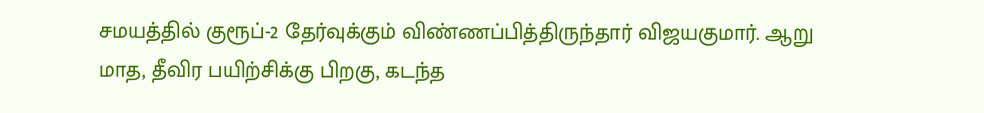சமயத்தில் குரூப்-2 தேர்வுக்கும் விண்ணப்பித்திருந்தார் விஜயகுமார். ஆறு மாத, தீவிர பயிற்சிக்கு பிறகு, கடந்த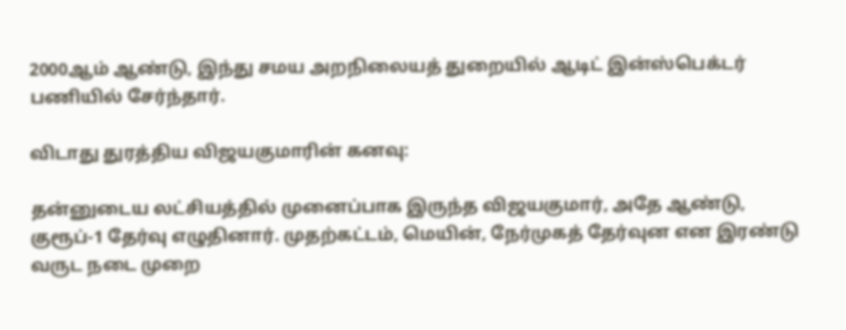2000ஆம் ஆண்டு, இந்து சமய அறநிலையத் துறையில் ஆடிட் இன்ஸ்பெக்டர் பணியில் சேர்ந்தார்.

விடாது துரத்திய விஜயகுமாரின் கனவு:

தன்னுடைய லட்சியத்தில் முனைப்பாக இருந்த விஜயகுமார், அதே ஆண்டு, குரூப்-1 தேர்வு எழுதினார். முதற்கட்டம், மெயின், நேர்முகத் தேர்வுன என இரண்டு வருட நடை முறை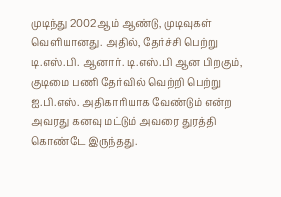முடிந்து 2002ஆம் ஆண்டு, முடிவுகள் வெளியானது. அதில், தேர்ச்சி பெற்று டி.எஸ்.பி. ஆனார். டி.எஸ்.பி ஆன பிறகும், குடிமை பணி தேர்வில் வெற்றி பெற்று ஐ.பி.எஸ். அதிகாரியாக வேண்டும் என்ற அவரது கனவு மட்டும் அவரை துரத்தி கொண்டே இருந்தது.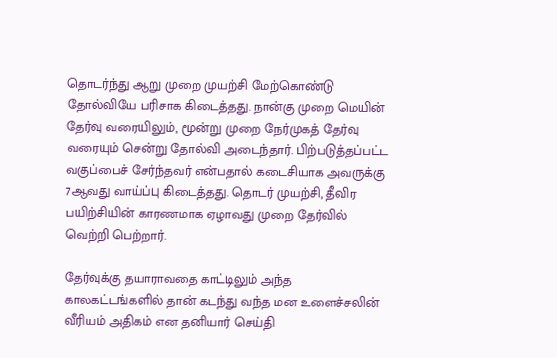தொடர்ந்து ஆறு முறை முயற்சி மேற்கொண்டு தோல்வியே பரிசாக கிடைத்தது. நான்கு முறை மெயின் தேர்வு வரையிலும், மூன்று முறை நேர்முகத் தேர்வு வரையும் சென்று தோல்வி அடைந்தார். பிற்படுத்தப்பட்ட வகுப்பைச் சேர்ந்தவர் என்பதால் கடைசியாக அவருக்கு 7ஆவது வாய்ப்பு கிடைத்தது. தொடர் முயற்சி, தீவிர பயிற்சியின் காரணமாக ஏழாவது முறை தேர்வில் வெற்றி பெற்றார்.

தேர்வுக்கு தயாராவதை காட்டிலும் அந்த காலகட்டங்களில் தான் கடந்து வந்த மன உளைச்சலின் வீரியம் அதிகம் என தனியார் செய்தி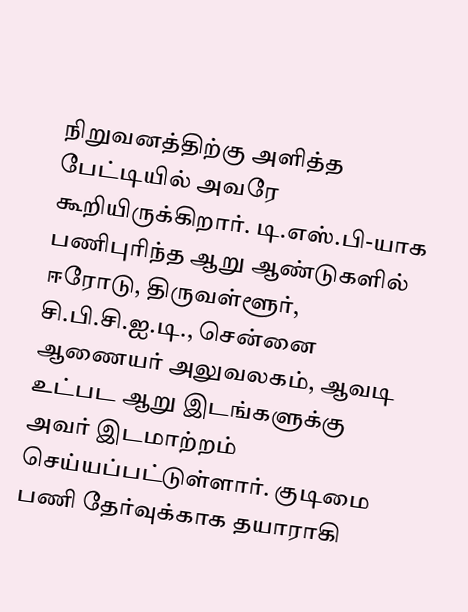நிறுவனத்திற்கு அளித்த பேட்டியில் அவரே கூறியிருக்கிறார். டி.எஸ்.பி-யாக பணிபுரிந்த ஆறு ஆண்டுகளில் ஈரோடு, திருவள்ளூர், சி.பி.சி.ஐ.டி., சென்னை ஆணையர் அலுவலகம், ஆவடி உட்பட ஆறு இடங்களுக்கு அவர் இடமாற்றம் செய்யப்பட்டுள்ளார். குடிமை பணி தேர்வுக்காக தயாராகி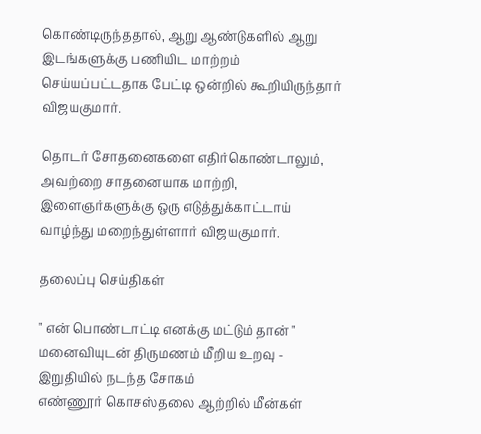கொண்டிருந்ததால், ஆறு ஆண்டுகளில் ஆறு இடங்களுக்கு பணியிட மாற்றம் செய்யப்பட்டதாக பேட்டி ஒன்றில் கூறியிருந்தார் விஜயகுமார்.

தொடர் சோதனைகளை எதிர்கொண்டாலும், அவற்றை சாதனையாக மாற்றி, இளைஞர்களுக்கு ஒரு எடுத்துக்காட்டாய் வாழ்ந்து மறைந்துள்ளார் விஜயகுமார்.

தலைப்பு செய்திகள்

" என் பொண்டாட்டி எனக்கு மட்டும் தான் " மனைவியுடன் திருமணம் மீறிய உறவு - இறுதியில் நடந்த சோகம்
எண்ணூர் கொசஸ்தலை ஆற்றில் மீன்கள்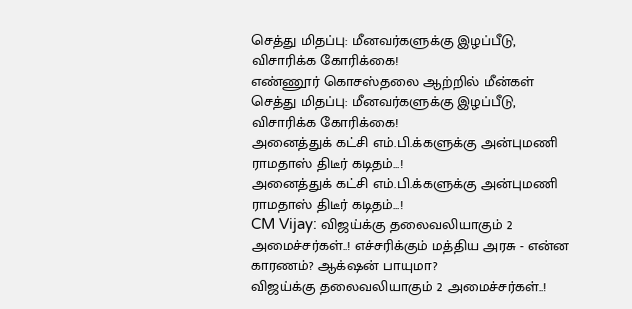செத்து மிதப்பு: மீனவர்களுக்கு இழப்பீடு, விசாரிக்க கோரிக்கை!
எண்ணூர் கொசஸ்தலை ஆற்றில் மீன்கள் செத்து மிதப்பு: மீனவர்களுக்கு இழப்பீடு, விசாரிக்க கோரிக்கை!
அனைத்துக் கட்சி எம்.பி.க்களுக்கு அன்புமணி ராமதாஸ் திடீர் கடிதம்...!
அனைத்துக் கட்சி எம்.பி.க்களுக்கு அன்புமணி ராமதாஸ் திடீர் கடிதம்...!
CM Vijay: விஜய்க்கு தலைவலியாகும் 2 அமைச்சர்கள்..! எச்சரிக்கும் மத்திய அரசு - என்ன காரணம்? ஆக்‌ஷன் பாயுமா?
விஜய்க்கு தலைவலியாகும் 2 அமைச்சர்கள்..!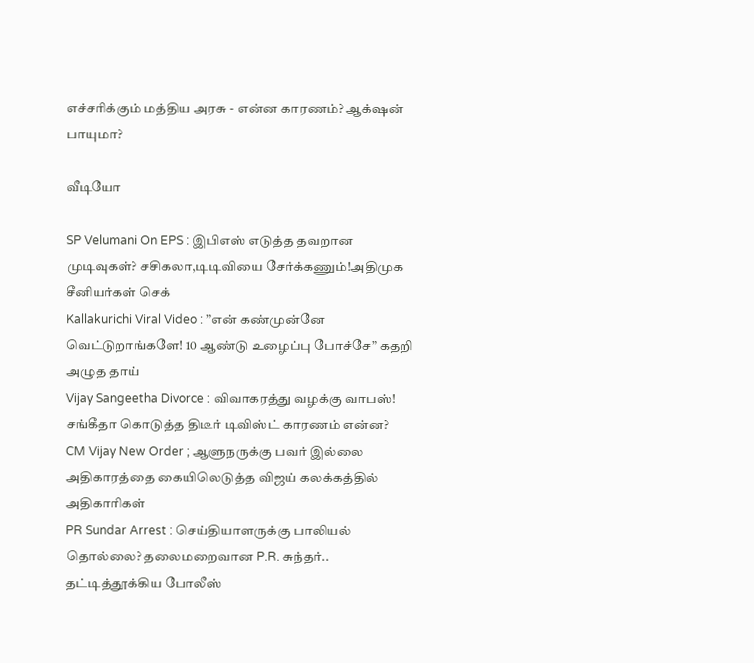எச்சரிக்கும் மத்திய அரசு - என்ன காரணம்? ஆக்‌ஷன் பாயுமா?

வீடியோ

SP Velumani On EPS : இபிஎஸ் எடுத்த தவறான முடிவுகள்? சசிகலா,டிடிவியை சேர்க்கணும்!அதிமுக சீனியர்கள் செக்
Kallakurichi Viral Video : ”என் கண்முன்னே வெட்டுறாங்களே! 10 ஆண்டு உழைப்பு போச்சே” கதறி அழுத தாய்
Vijay Sangeetha Divorce : விவாகரத்து வழக்கு வாபஸ்! சங்கீதா கொடுத்த திடீர் டிவிஸ்ட் காரணம் என்ன?
CM Vijay New Order ; ஆளுநருக்கு பவர் இல்லை அதிகாரத்தை கையிலெடுத்த விஜய் கலக்கத்தில் அதிகாரிகள்
PR Sundar Arrest : செய்தியாளருக்கு பாலியல் தொல்லை? தலைமறைவான P.R. சுந்தர்.. தட்டித்தூக்கிய போலீஸ்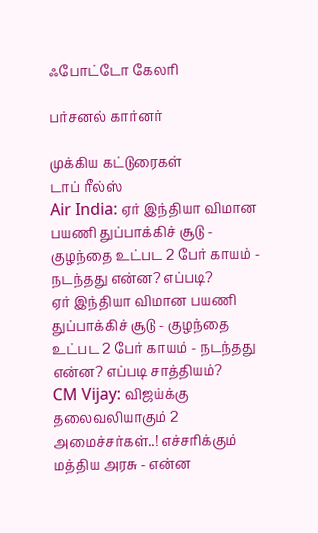ஃபோட்டோ கேலரி

பர்சனல் கார்னர்

முக்கிய கட்டுரைகள்
டாப் ரீல்ஸ்
Air India: ஏர் இந்தியா விமான பயணி துப்பாக்கிச் சூடு - குழந்தை உட்பட 2 பேர் காயம் - நடந்தது என்ன? எப்படி?
ஏர் இந்தியா விமான பயணி துப்பாக்கிச் சூடு - குழந்தை உட்பட 2 பேர் காயம் - நடந்தது என்ன? எப்படி சாத்தியம்?
CM Vijay: விஜய்க்கு தலைவலியாகும் 2 அமைச்சர்கள்..! எச்சரிக்கும் மத்திய அரசு - என்ன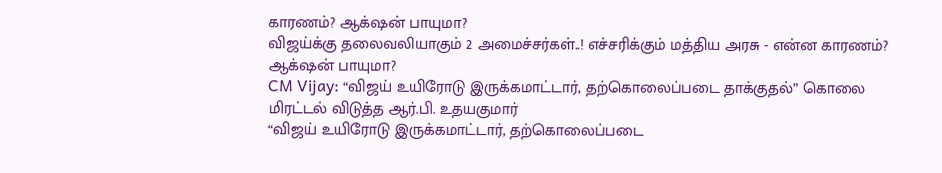காரணம்? ஆக்‌ஷன் பாயுமா?
விஜய்க்கு தலைவலியாகும் 2 அமைச்சர்கள்..! எச்சரிக்கும் மத்திய அரசு - என்ன காரணம்? ஆக்‌ஷன் பாயுமா?
CM Vijay: “விஜய் உயிரோடு இருக்கமாட்டார், தற்கொலைப்படை தாக்குதல்” கொலை மிரட்டல் விடுத்த ஆர்.பி. உதயகுமார்
“விஜய் உயிரோடு இருக்கமாட்டார், தற்கொலைப்படை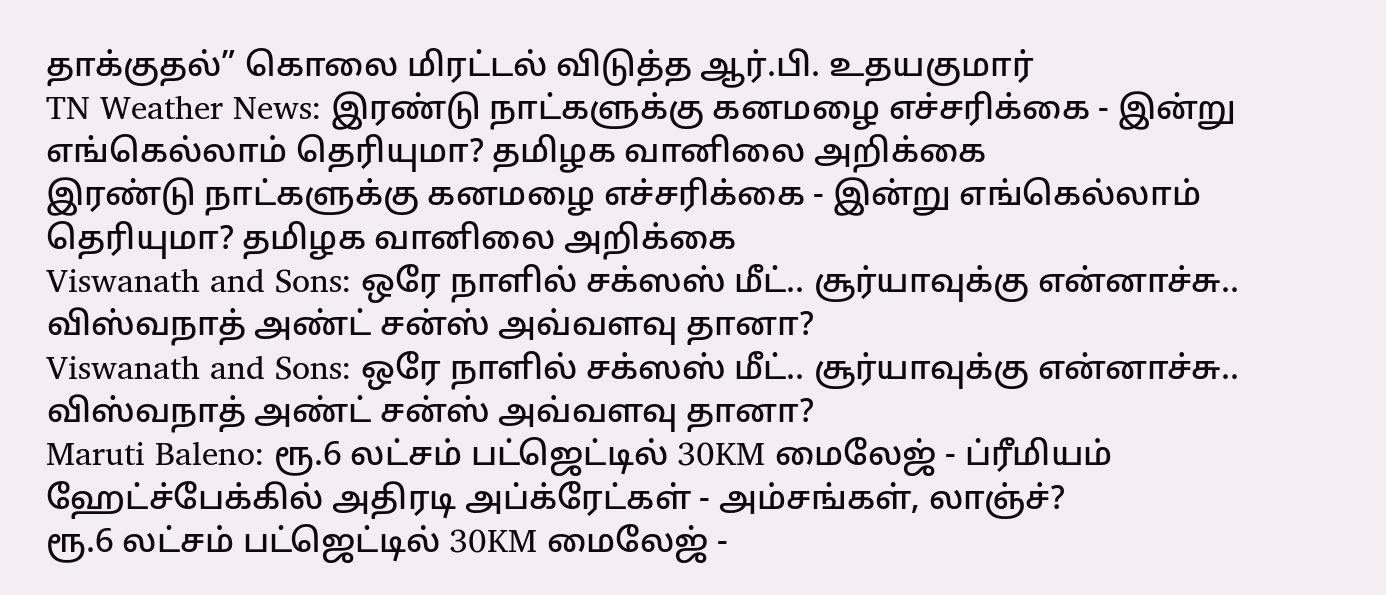தாக்குதல்” கொலை மிரட்டல் விடுத்த ஆர்.பி. உதயகுமார்
TN Weather News: இரண்டு நாட்களுக்கு கனமழை எச்சரிக்கை - இன்று எங்கெல்லாம் தெரியுமா? தமிழக வானிலை அறிக்கை
இரண்டு நாட்களுக்கு கனமழை எச்சரிக்கை - இன்று எங்கெல்லாம் தெரியுமா? தமிழக வானிலை அறிக்கை
Viswanath and Sons: ஒரே நாளில் சக்ஸஸ் மீட்.. சூர்யாவுக்கு என்னாச்சு.. விஸ்வநாத் அண்ட் சன்ஸ் அவ்வளவு தானா?
Viswanath and Sons: ஒரே நாளில் சக்ஸஸ் மீட்.. சூர்யாவுக்கு என்னாச்சு.. விஸ்வநாத் அண்ட் சன்ஸ் அவ்வளவு தானா?
Maruti Baleno: ரூ.6 லட்சம் பட்ஜெட்டில் 30KM மைலேஜ் - ப்ரீமியம் ஹேட்ச்பேக்கில் அதிரடி அப்க்ரேட்கள் - அம்சங்கள், லாஞ்ச்?
ரூ.6 லட்சம் பட்ஜெட்டில் 30KM மைலேஜ் -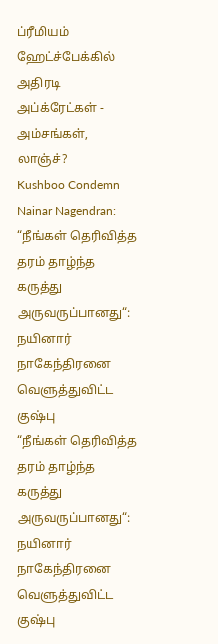ப்ரீமியம் ஹேட்ச்பேக்கில் அதிரடி அப்க்ரேட்கள் - அம்சங்கள், லாஞ்ச்?
Kushboo Condemn Nainar Nagendran: “நீங்கள் தெரிவித்த தரம் தாழ்ந்த கருத்து அருவருப்பானது“: நயினார் நாகேந்திரனை வெளுத்துவிட்ட குஷ்பு
“நீங்கள் தெரிவித்த தரம் தாழ்ந்த கருத்து அருவருப்பானது“: நயினார் நாகேந்திரனை வெளுத்துவிட்ட குஷ்பு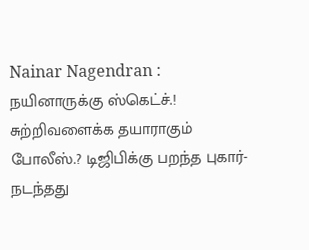Nainar Nagendran : நயினாருக்கு ஸ்கெட்ச்.! சுற்றிவளைக்க தயாராகும் போலீஸ்.? டிஜிபிக்கு பறந்த புகார்- நடந்தது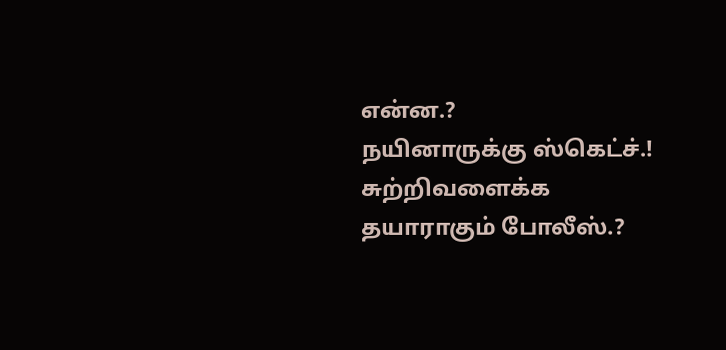என்ன.?
நயினாருக்கு ஸ்கெட்ச்.! சுற்றிவளைக்க தயாராகும் போலீஸ்.?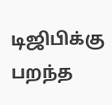டிஜிபிக்கு பறந்த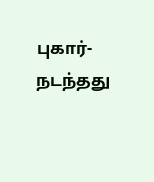புகார்- நடந்தது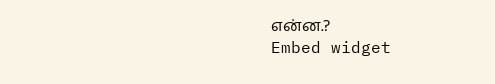என்ன.?
Embed widget